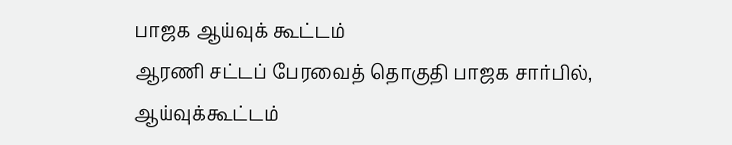பாஜக ஆய்வுக் கூட்டம்
ஆரணி சட்டப் பேரவைத் தொகுதி பாஜக சார்பில், ஆய்வுக்கூட்டம்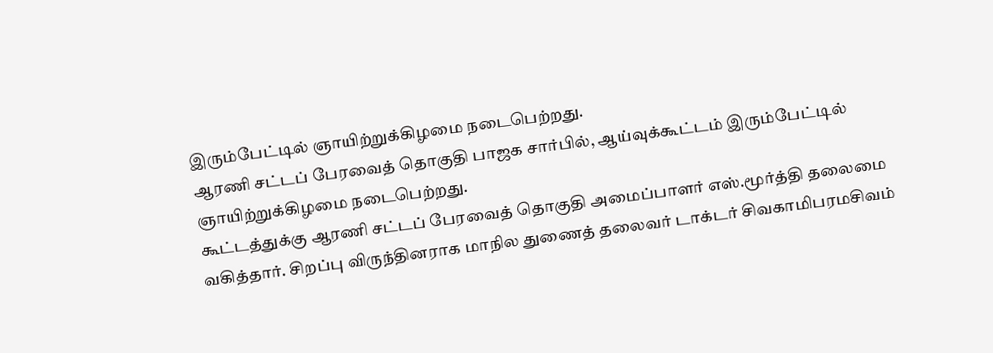இரும்பேட்டில் ஞாயிற்றுக்கிழமை நடைபெற்றது.
ஆரணி சட்டப் பேரவைத் தொகுதி பாஜக சார்பில், ஆய்வுக்கூட்டம் இரும்பேட்டில் ஞாயிற்றுக்கிழமை நடைபெற்றது.
கூட்டத்துக்கு ஆரணி சட்டப் பேரவைத் தொகுதி அமைப்பாளர் எஸ்.மூர்த்தி தலைமை வகித்தார். சிறப்பு விருந்தினராக மாநில துணைத் தலைவர் டாக்டர் சிவகாமிபரமசிவம்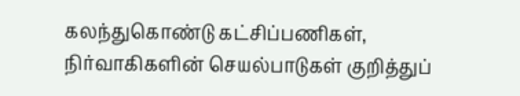கலந்துகொண்டு கட்சிப்பணிகள், நிர்வாகிகளின் செயல்பாடுகள் குறித்துப்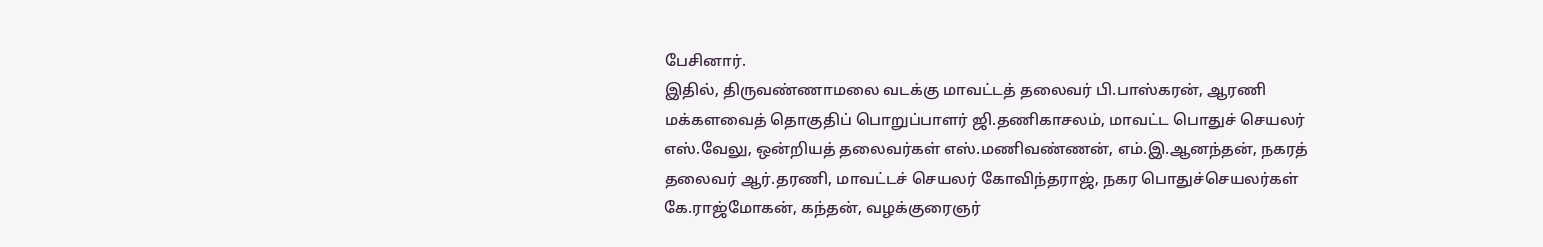பேசினார்.
இதில், திருவண்ணாமலை வடக்கு மாவட்டத் தலைவர் பி.பாஸ்கரன், ஆரணி மக்களவைத் தொகுதிப் பொறுப்பாளர் ஜி.தணிகாசலம், மாவட்ட பொதுச் செயலர் எஸ்.வேலு, ஒன்றியத் தலைவர்கள் எஸ்.மணிவண்ணன், எம்.இ.ஆனந்தன், நகரத் தலைவர் ஆர்.தரணி, மாவட்டச் செயலர் கோவிந்தராஜ், நகர பொதுச்செயலர்கள் கே.ராஜ்மோகன், கந்தன், வழக்குரைஞர்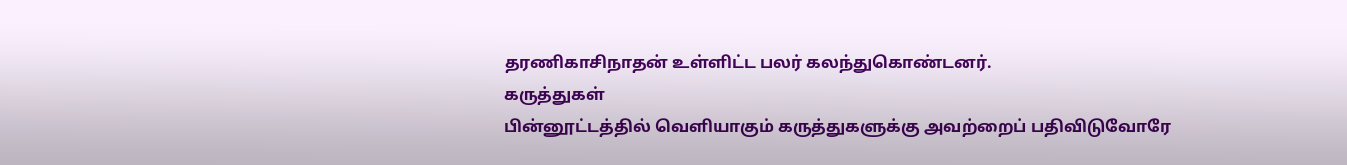தரணிகாசிநாதன் உள்ளிட்ட பலர் கலந்துகொண்டனர்.
கருத்துகள்
பின்னூட்டத்தில் வெளியாகும் கருத்துகளுக்கு அவற்றைப் பதிவிடுவோரே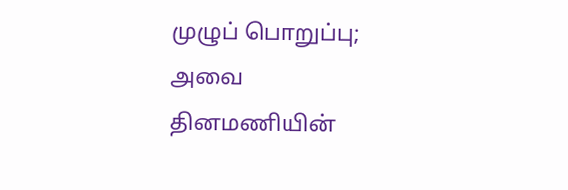முழுப் பொறுப்பு; அவை தினமணியின்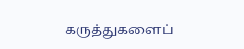கருத்துகளைப்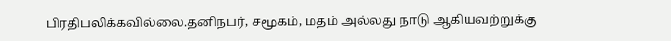பிரதிபலிக்கவில்லை.தனிநபர், சமூகம், மதம் அல்லது நாடு ஆகியவற்றுக்கு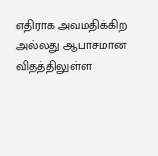எதிராக அவமதிக்கிற அல்லது ஆபாசமான விதத்திலுள்ள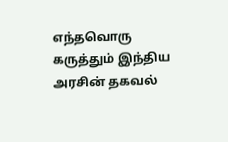எந்தவொரு கருத்தும் இந்திய அரசின் தகவல்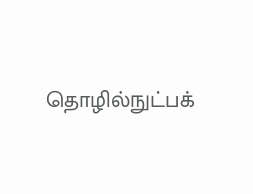தொழில்நுட்பக்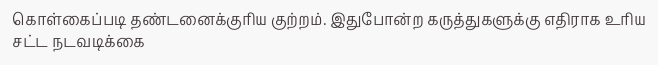கொள்கைப்படி தண்டனைக்குரிய குற்றம். இதுபோன்ற கருத்துகளுக்கு எதிராக உரிய சட்ட நடவடிக்கை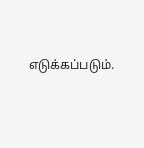எடுக்கப்படும்.